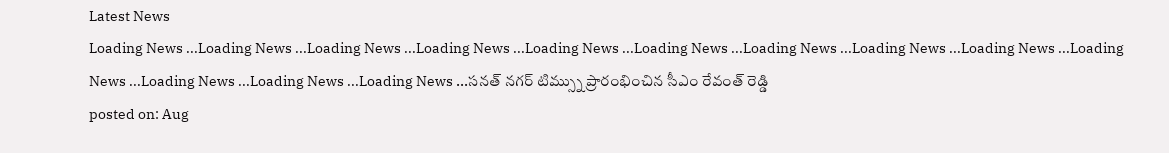Latest News
Loading News ...Loading News ...Loading News ...Loading News ...Loading News ...Loading News ...Loading News ...Loading News ...Loading News ...Loading News ...Loading News ...Loading News ...Loading News ...సనత్ నగర్ టిమ్స్ను ప్రారంభించిన సీఎం రేవంత్ రెడ్డి
posted on: Aug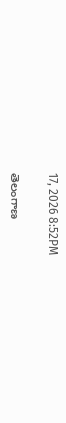17, 2026 8:52PM

తెలంగాణ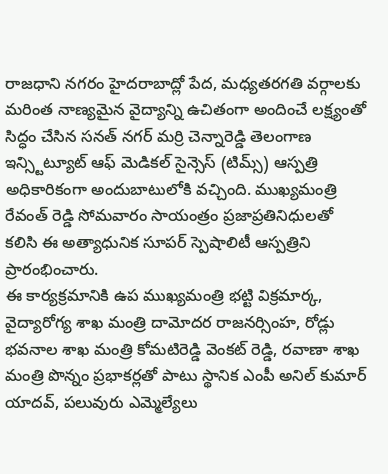రాజధాని నగరం హైదరాబాద్లో పేద, మధ్యతరగతి వర్గాలకు మరింత నాణ్యమైన వైద్యాన్ని ఉచితంగా అందించే లక్ష్యంతో సిద్ధం చేసిన సనత్ నగర్ మర్రి చెన్నారెడ్డి తెలంగాణ ఇన్స్టిట్యూట్ ఆఫ్ మెడికల్ సైన్సెస్ (టిమ్స్) ఆస్పత్రి అధికారికంగా అందుబాటులోకి వచ్చింది. ముఖ్యమంత్రి రేవంత్ రెడ్డి సోమవారం సాయంత్రం ప్రజాప్రతినిధులతో కలిసి ఈ అత్యాధునిక సూపర్ స్పెషాలిటీ ఆస్పత్రిని ప్రారంభించారు.
ఈ కార్యక్రమానికి ఉప ముఖ్యమంత్రి భట్టి విక్రమార్క, వైద్యారోగ్య శాఖ మంత్రి దామోదర రాజనర్సింహ, రోడ్లు భవనాల శాఖ మంత్రి కోమటిరెడ్డి వెంకట్ రెడ్డి, రవాణా శాఖ మంత్రి పొన్నం ప్రభాకర్లతో పాటు స్థానిక ఎంపీ అనిల్ కుమార్ యాదవ్, పలువురు ఎమ్మెల్యేలు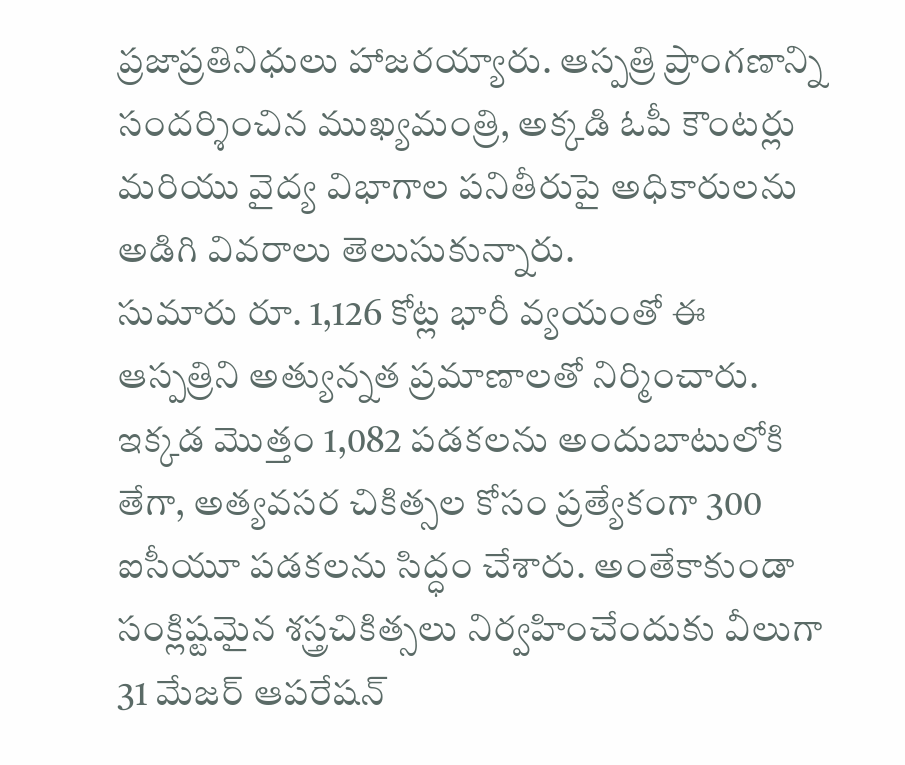ప్రజాప్రతినిధులు హాజరయ్యారు. ఆస్పత్రి ప్రాంగణాన్ని సందర్శించిన ముఖ్యమంత్రి, అక్కడి ఓపీ కౌంటర్లు మరియు వైద్య విభాగాల పనితీరుపై అధికారులను అడిగి వివరాలు తెలుసుకున్నారు.
సుమారు రూ. 1,126 కోట్ల భారీ వ్యయంతో ఈ ఆస్పత్రిని అత్యున్నత ప్రమాణాలతో నిర్మించారు. ఇక్కడ మొత్తం 1,082 పడకలను అందుబాటులోకి తేగా, అత్యవసర చికిత్సల కోసం ప్రత్యేకంగా 300 ఐసీయూ పడకలను సిద్ధం చేశారు. అంతేకాకుండా సంక్లిష్టమైన శస్త్రచికిత్సలు నిర్వహించేందుకు వీలుగా 31 మేజర్ ఆపరేషన్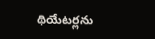థియేటర్లను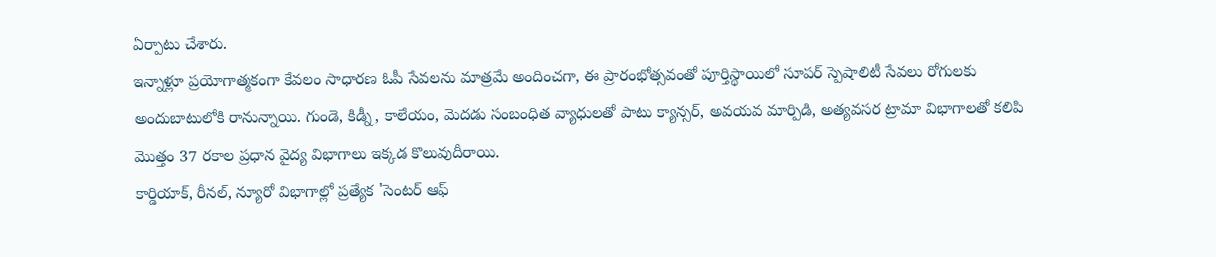ఏర్పాటు చేశారు.
ఇన్నాళ్లూ ప్రయోగాత్మకంగా కేవలం సాధారణ ఓపీ సేవలను మాత్రమే అందించగా, ఈ ప్రారంభోత్సవంతో పూర్తిస్థాయిలో సూపర్ స్పెషాలిటీ సేవలు రోగులకు అందుబాటులోకి రానున్నాయి. గుండె, కిడ్నీ, కాలేయం, మెదడు సంబంధిత వ్యాధులతో పాటు క్యాన్సర్, అవయవ మార్పిడి, అత్యవసర ట్రామా విభాగాలతో కలిపి మొత్తం 37 రకాల ప్రధాన వైద్య విభాగాలు ఇక్కడ కొలువుదీరాయి.
కార్డియాక్, రీనల్, న్యూరో విభాగాల్లో ప్రత్యేక 'సెంటర్ ఆఫ్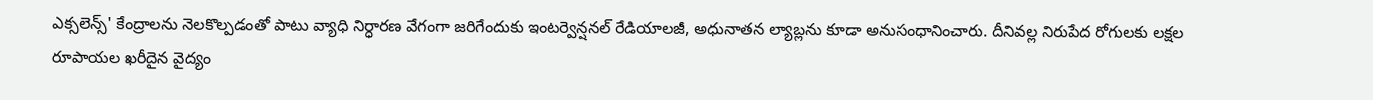ఎక్సలెన్స్' కేంద్రాలను నెలకొల్పడంతో పాటు వ్యాధి నిర్ధారణ వేగంగా జరిగేందుకు ఇంటర్వెన్షనల్ రేడియాలజీ, అధునాతన ల్యాబ్లను కూడా అనుసంధానించారు. దీనివల్ల నిరుపేద రోగులకు లక్షల రూపాయల ఖరీదైన వైద్యం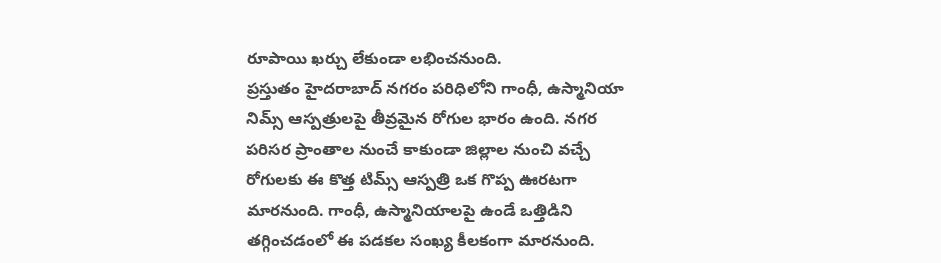రూపాయి ఖర్చు లేకుండా లభించనుంది.
ప్రస్తుతం హైదరాబాద్ నగరం పరిధిలోని గాంధీ, ఉస్మానియా నిమ్స్ ఆస్పత్రులపై తీవ్రమైన రోగుల భారం ఉంది. నగర పరిసర ప్రాంతాల నుంచే కాకుండా జిల్లాల నుంచి వచ్చే రోగులకు ఈ కొత్త టిమ్స్ ఆస్పత్రి ఒక గొప్ప ఊరటగా మారనుంది. గాంధీ, ఉస్మానియాలపై ఉండే ఒత్తిడిని తగ్గించడంలో ఈ పడకల సంఖ్య కీలకంగా మారనుంది.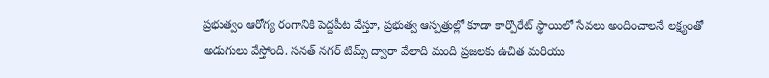ప్రభుత్వం ఆరోగ్య రంగానికి పెద్దపీట వేస్తూ, ప్రభుత్వ ఆస్పత్రుల్లో కూడా కార్పొరేట్ స్థాయిలో సేవలు అందించాలనే లక్ష్యంతో అడుగులు వేస్తోంది. సనత్ నగర్ టిమ్స్ ద్వారా వేలాది మంది ప్రజలకు ఉచిత మరియు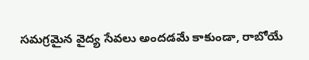సమగ్రమైన వైద్య సేవలు అందడమే కాకుండా, రాబోయే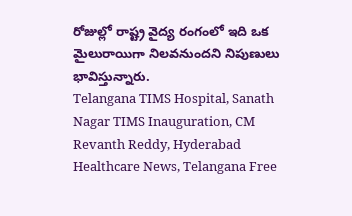రోజుల్లో రాష్ట్ర వైద్య రంగంలో ఇది ఒక మైలురాయిగా నిలవనుందని నిపుణులు భావిస్తున్నారు.
Telangana TIMS Hospital, Sanath Nagar TIMS Inauguration, CM Revanth Reddy, Hyderabad Healthcare News, Telangana Free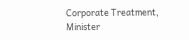Corporate Treatment, Minister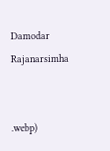Damodar Rajanarsimha


.webp)